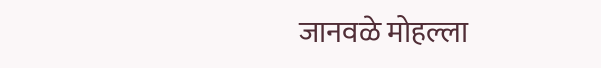जानवळे मोहल्ला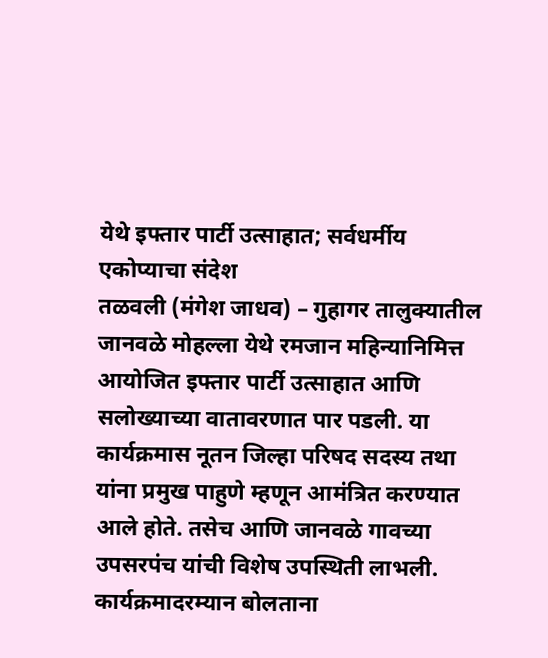येथे इफ्तार पार्टी उत्साहात; सर्वधर्मीय एकोप्याचा संदेश
तळवली (मंगेश जाधव) – गुहागर तालुक्यातील जानवळे मोहल्ला येथे रमजान महिन्यानिमित्त आयोजित इफ्तार पार्टी उत्साहात आणि सलोख्याच्या वातावरणात पार पडली. या कार्यक्रमास नूतन जिल्हा परिषद सदस्य तथा यांना प्रमुख पाहुणे म्हणून आमंत्रित करण्यात आले होते. तसेच आणि जानवळे गावच्या उपसरपंच यांची विशेष उपस्थिती लाभली.
कार्यक्रमादरम्यान बोलताना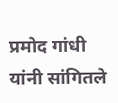प्रमोद गांधी यांनी सांगितले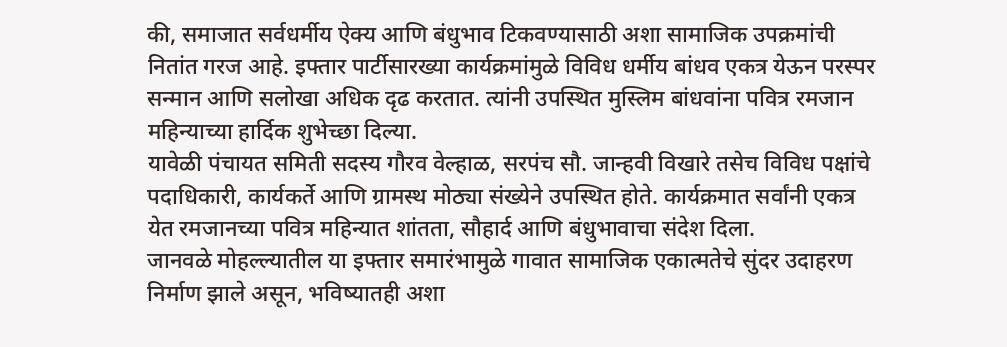की, समाजात सर्वधर्मीय ऐक्य आणि बंधुभाव टिकवण्यासाठी अशा सामाजिक उपक्रमांची नितांत गरज आहे. इफ्तार पार्टीसारख्या कार्यक्रमांमुळे विविध धर्मीय बांधव एकत्र येऊन परस्पर सन्मान आणि सलोखा अधिक दृढ करतात. त्यांनी उपस्थित मुस्लिम बांधवांना पवित्र रमजान महिन्याच्या हार्दिक शुभेच्छा दिल्या.
यावेळी पंचायत समिती सदस्य गौरव वेल्हाळ, सरपंच सौ. जान्हवी विखारे तसेच विविध पक्षांचे पदाधिकारी, कार्यकर्ते आणि ग्रामस्थ मोठ्या संख्येने उपस्थित होते. कार्यक्रमात सर्वांनी एकत्र येत रमजानच्या पवित्र महिन्यात शांतता, सौहार्द आणि बंधुभावाचा संदेश दिला.
जानवळे मोहल्ल्यातील या इफ्तार समारंभामुळे गावात सामाजिक एकात्मतेचे सुंदर उदाहरण निर्माण झाले असून, भविष्यातही अशा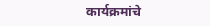कार्यक्रमांचे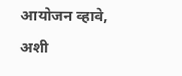आयोजन व्हावे, अशी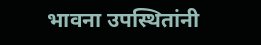भावना उपस्थितांनी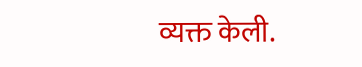व्यक्त केली.